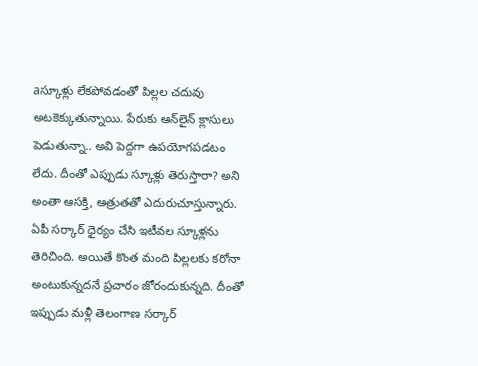aస్కూళ్లు లేక‌పోవ‌డంతో పిల్లల చ‌దువు అట‌కెక్కుతున్నాయి. పేరుకు ఆన్‌లైన్ క్లాసులు పెడుతున్నా.. అవి పెద్ద‌గా ఉప‌యోగ‌ప‌డటం లేదు. దీంతో ఎప్పుడు స్కూళ్లు తెరుస్తారా? అని అంతా ఆస‌క్తి, ఆత్రుత‌తో ఎదురుచూస్తున్నారు. ఏపీ స‌ర్కార్ ధైర్యం చేసి ఇటీవ‌ల స్కూళ్ల‌ను తెరిచింది. అయితే కొంత మంది పిల్ల‌ల‌కు క‌రోనా అంటుకున్న‌ద‌నే ప్ర‌చారం జోరందుకున్న‌ది. దీంతో ఇప్పుడు మ‌ళ్లీ తెలంగాణ స‌ర్కార్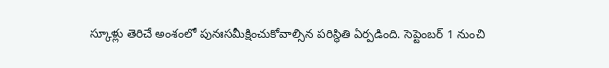స్కూళ్లు తెరిచే అంశంలో పునఃస‌మీక్షించుకోవాల్సిన ప‌రిస్థితి ఏర్ప‌డింది. సెప్టెంబ‌ర్ 1 నుంచి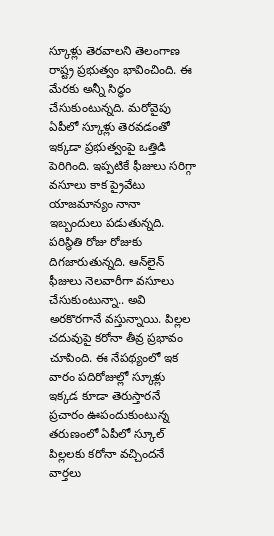స్కూళ్లు తెర‌వాల‌ని తెలంగాణ రాష్ట్ర ప్ర‌భుత్వం భావించింది. ఈ మేర‌కు అన్నీ సిద్ధం చేసుకుంటున్న‌ది. మ‌రోవైపు ఏపీలో స్కూళ్లు తెర‌వ‌డంతో ఇక్క‌డా ప్ర‌భుత్వంపై ఒత్తిడి పెరిగింది. ఇప్ప‌టికే ఫీజులు స‌రిగ్గా వ‌సూలు కాక ప్రైవేటు యాజ‌మాన్యం నానా ఇబ్బందులు ప‌డుతున్న‌ది. ప‌రిస్థితి రోజు రోజుకు దిగ‌జారుతున్న‌ది. ఆన్‌లైన్ ఫీజులు నెల‌వారీగా వ‌సూలు చేసుకుంటున్నా.. అవి అర‌కొర‌గానే వ‌స్తున్నాయి. పిల్ల‌ల చ‌దువుపై క‌రోనా తీవ్ర ప్ర‌భావం చూపింది. ఈ నేప‌థ్యంలో ఇక వారం ప‌దిరోజుల్లో స్కూళ్లు ఇక్క‌డ కూడా తెరుస్తార‌నే ప్రచారం ఊపందుకుంటున్న త‌రుణంలో ఏపీలో స్కూల్ పిల్ల‌ల‌కు క‌రోనా వ‌చ్చింద‌నే వార్త‌లు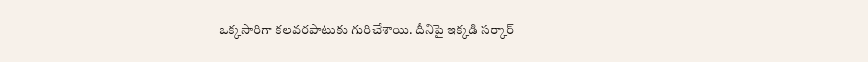ఒక్క‌సారిగా క‌ల‌వ‌ర‌పాటుకు గురిచేశాయి. దీనిపై ఇక్క‌డి స‌ర్కార్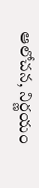ఆలోచ‌న‌, నిర్ణ‌యం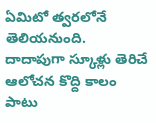ఏమిటో త్వ‌ర‌లోనే తెలియ‌నుంది.
దాదాపుగా స్కూళ్లు తెరిచే ఆలోచ‌న కొద్ది కాలం పాటు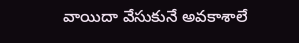వాయిదా వేసుకునే అవ‌కాశాలే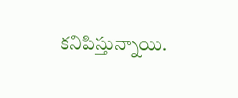క‌నిపిస్తున్నాయి.